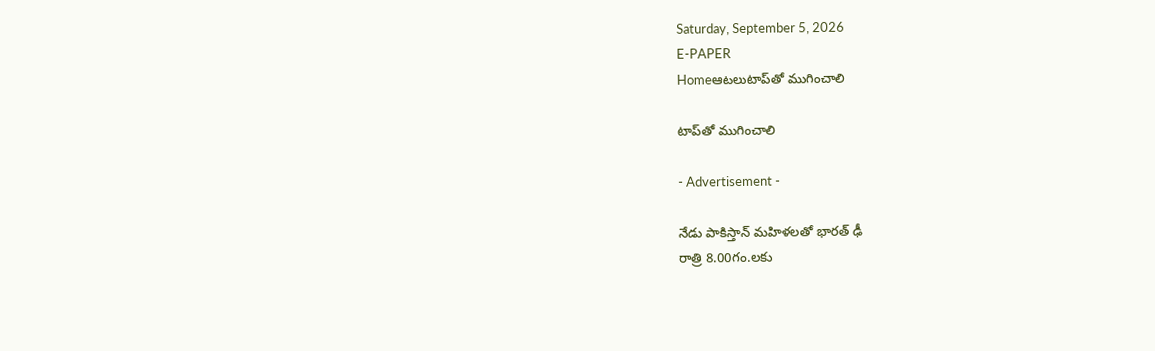Saturday, September 5, 2026
E-PAPER
Homeఆటలుటాప్‌‌తో ముగించాలి

టాప్‌‌తో ముగించాలి

- Advertisement -

నేడు పాకిస్తాన్‌‌ మహిళలతో భారత్‌ ఢీ
రాత్రి 8.00గం.లకు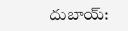దుబాయ్‌: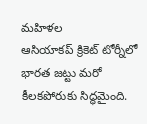మహిళల ఆసియాకప్‌ ‌క్రికెట్‌ ‌టోర్నీలో భారత జట్టు మరో కీలకపోరుకు సిద్ధమైంది.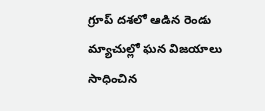గ్రూప్‌ ‌దశలో ఆడిన రెండు మ్యాచుల్లో ఘన విజయాలు సాధించిన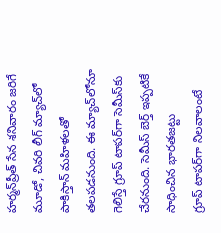హర్మన్‌‌ప్రీత్‌ ‌సేన శనివారం జరిగే మూడో, చివరి లీగ్‌ ‌మ్యాచ్‌‌లో పాకిస్తాన్‌ ‌మహిళలతో తలపడనుంది. ఈ మ్యాచ్‌‌లోనూ గెలిస్తే గ్రూప్‌ ‌టాపర్‌‌గా సెమీస్‌‌కు చేరనుంది. సెమీస్‌ ‌బెర్త్‌ ఇప్పటికే సాధించిన భారతజట్టు గ్రూప్‌ ‌టాపర్‌‌గా నిలవాలంటే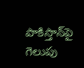పాకిస్తాన్‌‌పై గెలుపు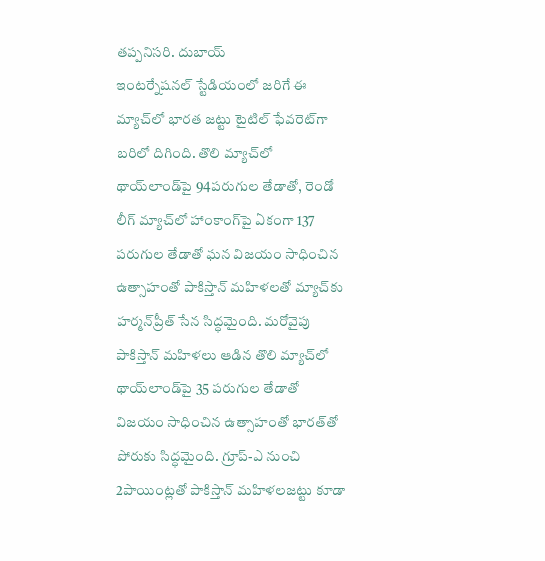తప్పనిసరి. దుబాయ్‌ ఇంటర్నేషనల్‌ ‌స్టేడియంలో జరిగే ఈ మ్యాచ్‌‌లో భారత జట్టు టైటిల్‌ ‌ఫేవరెట్‌‌గా బరిలో దిగింది. తొలి మ్యాచ్‌‌లో థాయ్‌‌లాండ్‌‌పై 94పరుగుల తేడాతో, రెండో లీగ్‌ ‌మ్యాచ్‌‌లో హాంకాంగ్‌‌పై ఏకంగా 137 పరుగుల తేడాతో ఘన విజయం సాధించిన ఉత్సాహంతో పాకిస్తాన్‌ ‌మహిళలతో మ్యాచ్‌‌కు హర్మన్‌‌ప్రీత్‌ ‌సేన సిద్ధమైంది. మరోవైపు పాకిస్తాన్‌ ‌మహిళలు ఆడిన తొలి మ్యాచ్‌‌లో థాయ్‌‌లాండ్‌‌పై 35 పరుగుల తేడాతో విజయం సాధించిన ఉత్సాహంతో భారత్‌‌తో పోరుకు సిద్ధమైంది. గ్రూప్‌-ఎ నుంచి 2పాయింట్లతో పాకిస్తాన్‌ ‌మహిళలజట్టు కూడా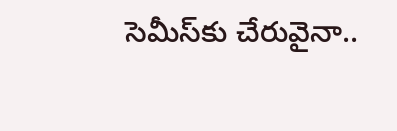సెమీస్‌‌కు చేరువైనా..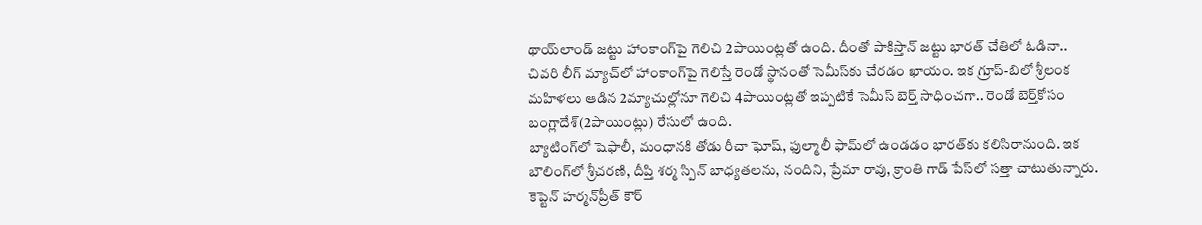థాయ్‌‌లాండ్‌ ‌జట్టు హాంకాంగ్‌‌పై గెలిచి 2పాయింట్లతో ఉంది. దీంతో పాకిస్తాన్‌ ‌జట్టు భారత్‌ ‌చేతిలో ఓడినా.. చివరి లీగ్‌ ‌మ్యాచ్‌‌లో హాంకాంగ్‌‌పై గెలిస్తే రెండో స్థానంతో సెమీస్‌కు చేరడం ఖాయం. ఇక గ్రూప్‌-బిలో శ్రీలంక మహిళలు ఆడిన 2మ్యాచుల్లోనూ గెలిచి 4పాయింట్లతో ఇప్పటికే సెమీస్‌‌ బెర్త్‌ ‌సాధించగా.. రెండో బెర్త్‌కోసం బంగ్లాదేశ్‌(2పాయింట్లు) రేసులో ఉంది.
బ్యాటింగ్‌‌లో షెఫాలీ, మంధానకి తోడు రీచా ఘోష్‌, ఫుల్మాలీ ఫామ్‌‌లో ఉండడం భారత్‌‌కు కలిసిరానుంది. ఇక బౌలింగ్‌‌లో శ్రీచరణి, దీప్తి శర్మ స్పిన్‌ ‌బాధ్యతలను, నందిని, ప్రేమా రావు, క్రాంతి గాడ్‌ ‌పేస్‌‌లో సత్తా చాటుతున్నారు. కెప్టెన్‌ ‌హర్మన్‌‌ప్రీత్‌ ‌కౌర్‌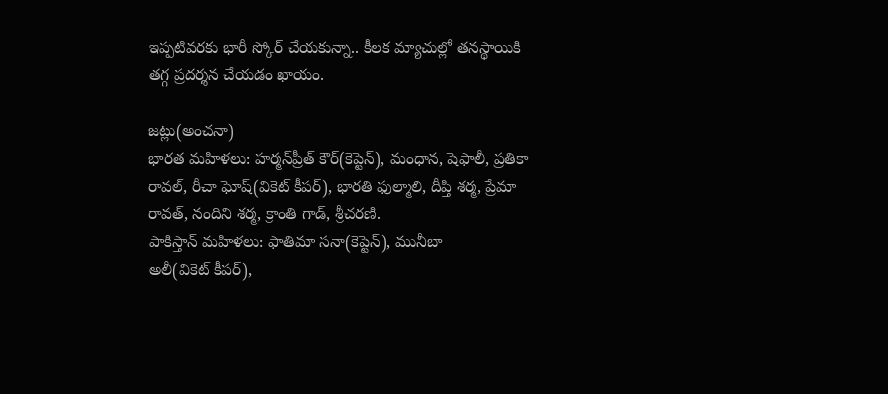ఇప్పటివరకు భారీ స్కోర్‌ ‌చేయకున్నా.. కీలక మ్యాచుల్లో తనస్థాయికి తగ్గ ప్రదర్శన చేయడం ఖాయం.

జట్లు(అంచనా)
భారత మహిళలు: హర్మన్‌‌ప్రీత్‌ ‌కౌర్‌(కెప్టెన్‌), మంధాన, షెఫాలీ, ప్రతికా రావల్‌, రీచా ఘోష్‌(వికెట్‌ కీపర్‌), భారతి ఫుల్మాలి, దీప్తి శర్మ, ప్రేమా రావత్‌, నందిని శర్మ, క్రాంతి గాడ్‌, శ్రీచరణి.
పాకిస్తాన్‌ ‌మహిళలు: ఫాతిమా సనా(కెప్టెన్‌), మునీబా అలీ(వికెట్‌ ‌కీపర్‌),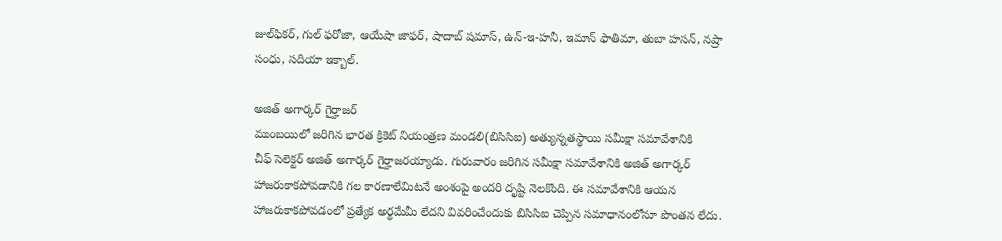జుల్‌‌ఫికర్‌, గుల్‌ ‌ఫరోజా, ఆయేషా జాఫర్‌, షాదాబ్‌ ‌షమాస్‌, ఉన్‌-ఇ-హనీ, ఇమాన్‌ ‌ఫాతిమా, తుబా హసన్‌, నష్రా సంధు, సదియా ఇక్బాల్‌.

అజిత్ అగార్కర్ గైర్హాజర్‌
ముంబయిలో జరిగిన భారత క్రికెట్ నియంత్రణ మండలి(బిసిసిఐ) అత్యున్నతస్థాయి సమీక్షా సమావేశానికి చీఫ్‌ ‌సెలెక్టర్‌ అజిత్‌ అగార్కర్‌ ‌గైర్హాజరయ్యాడు. గురువారం జరిగిన సమీక్షా సమావేశానికి అజిత్ అగార్కర్ హాజరుకాకపోవడానికి గల కారణాలేమిటనే అంశంపై అందరి దృష్టి నెలకొంది. ఈ సమావేశానికి ఆయన హాజరుకాకపోవడంలో ప్రత్యేక అర్థమేమీ లేదని వివరించేందుకు బిసిసిఐ చెప్పిన సమాధానంలోనూ పొంతన లేదు.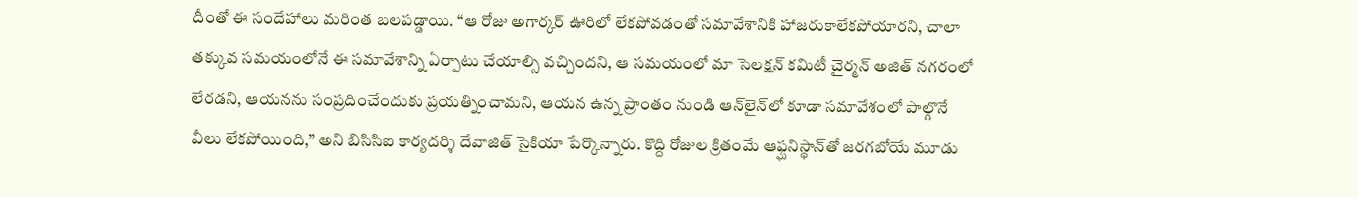దీంతో ఈ సందేహాలు మరింత బలపడ్డాయి. “ఆ రోజు అగార్కర్‌ ఊరిలో లేకపోవడంతో సమావేశానికి హాజరుకాలేకపోయారని, చాలా తక్కువ సమయంలోనే ఈ సమావేశాన్ని ఏర్పాటు చేయాల్సి వచ్చిందని, ఆ సమయంలో మా సెలక్షన్ కమిటీ చైర్మన్ అజిత్ నగరంలో లేరడని, ఆయనను సంప్రదించేందుకు ప్రయత్నించామని, ఆయన ఉన్న ప్రాంతం నుండి ఆన్‌లైన్‌లో కూడా సమావేశంలో పాల్గొనే వీలు లేకపోయింది,” అని బిసిసిఐ కార్యదర్శి దేవాజిత్ సైకియా పేర్కొన్నారు. కొద్ది రోజుల క్రితంమే ఆఫ్ఘనిస్థాన్‌తో జరగబోయే మూడు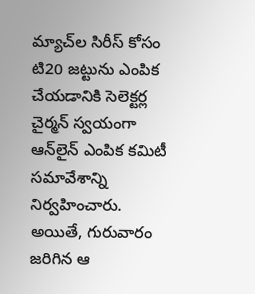మ్యాచ్‌ల సిరీస్ కోసం టి20 జట్టును ఎంపిక చేయడానికి సెలెక్టర్ల చైర్మన్ స్వయంగా ఆన్‌లైన్ ఎంపిక కమిటీ సమావేశాన్ని నిర్వహించారు. అయితే, గురువారం జరిగిన ఆ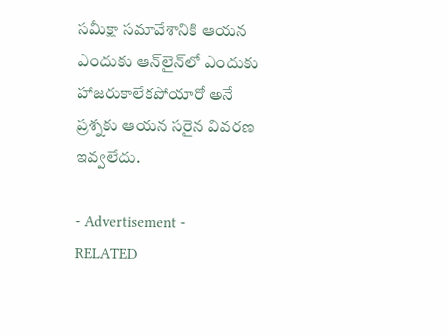సమీక్షా సమావేశానికి ఆయన ఎందుకు ఆన్‌లైన్‌లో ఎందుకు హాజరుకాలేకపోయారో అనే ప్రశ్నకు ఆయన సరైన వివరణ ఇవ్వలేదు.

- Advertisement -
RELATED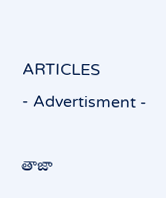ARTICLES
- Advertisment -

తాజా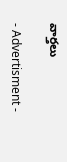వార్తలు

- Advertisment -